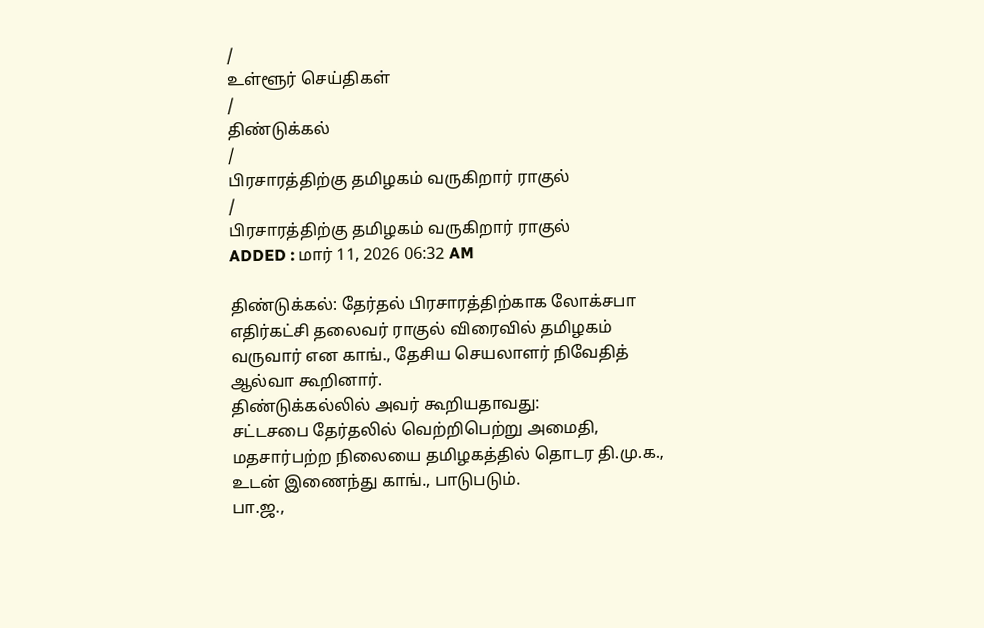/
உள்ளூர் செய்திகள்
/
திண்டுக்கல்
/
பிரசாரத்திற்கு தமிழகம் வருகிறார் ராகுல்
/
பிரசாரத்திற்கு தமிழகம் வருகிறார் ராகுல்
ADDED : மார் 11, 2026 06:32 AM

திண்டுக்கல்: தேர்தல் பிரசாரத்திற்காக லோக்சபா எதிர்கட்சி தலைவர் ராகுல் விரைவில் தமிழகம் வருவார் என காங்., தேசிய செயலாளர் நிவேதித் ஆல்வா கூறினார்.
திண்டுக்கல்லில் அவர் கூறியதாவது:
சட்டசபை தேர்தலில் வெற்றிபெற்று அமைதி, மதசார்பற்ற நிலையை தமிழகத்தில் தொடர தி.மு.க., உடன் இணைந்து காங்., பாடுபடும்.
பா.ஜ.,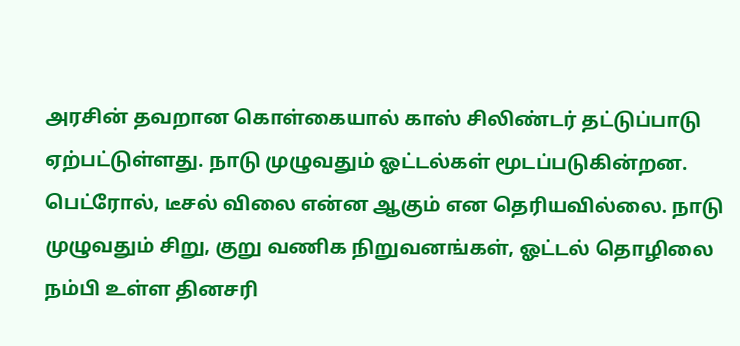அரசின் தவறான கொள்கையால் காஸ் சிலிண்டர் தட்டுப்பாடு ஏற்பட்டுள்ளது. நாடு முழுவதும் ஓட்டல்கள் மூடப்படுகின்றன.
பெட்ரோல், டீசல் விலை என்ன ஆகும் என தெரியவில்லை. நாடு முழுவதும் சிறு, குறு வணிக நிறுவனங்கள், ஓட்டல் தொழிலை நம்பி உள்ள தினசரி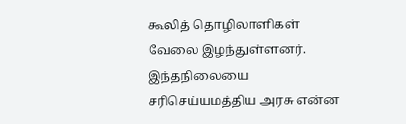கூலித் தொழிலாளிகள் வேலை இழந்துள்ளனர்.
இந்தநிலையை சரிசெய்யமத்திய அரசு என்ன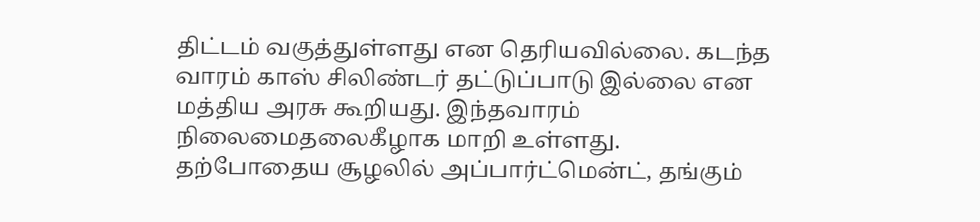திட்டம் வகுத்துள்ளது என தெரியவில்லை. கடந்த வாரம் காஸ் சிலிண்டர் தட்டுப்பாடு இல்லை என மத்திய அரசு கூறியது. இந்தவாரம் நிலைமைதலைகீழாக மாறி உள்ளது.
தற்போதைய சூழலில் அப்பார்ட்மென்ட், தங்கும்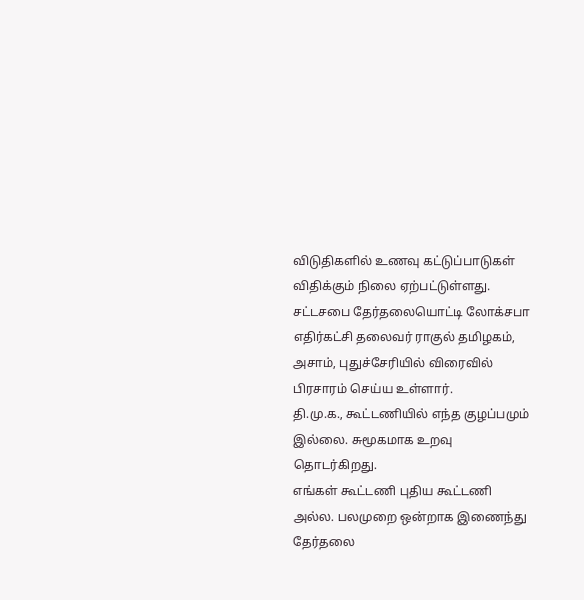விடுதிகளில் உணவு கட்டுப்பாடுகள் விதிக்கும் நிலை ஏற்பட்டுள்ளது.
சட்டசபை தேர்தலையொட்டி லோக்சபா எதிர்கட்சி தலைவர் ராகுல் தமிழகம், அசாம், புதுச்சேரியில் விரைவில் பிரசாரம் செய்ய உள்ளார்.
தி.மு.க., கூட்டணியில் எந்த குழப்பமும் இல்லை. சுமூகமாக உறவு தொடர்கிறது.
எங்கள் கூட்டணி புதிய கூட்டணி அல்ல. பலமுறை ஒன்றாக இணைந்து தேர்தலை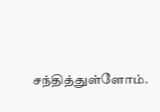சந்தித்துள்ளோம்.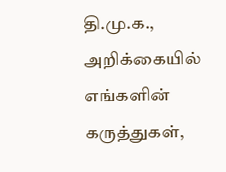தி.மு.க., அறிக்கையில் எங்களின் கருத்துகள்,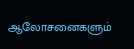ஆலோசனைகளும்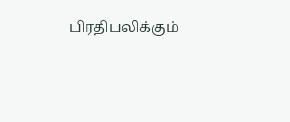பிரதிபலிக்கும்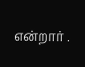என்றார் .